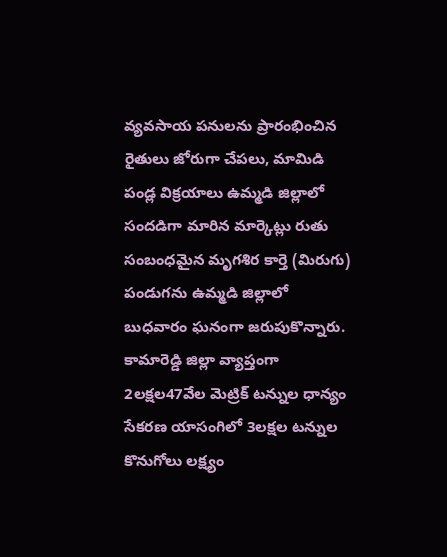వ్యవసాయ పనులను ప్రారంభించిన రైతులు జోరుగా చేపలు, మామిడి పండ్ల విక్రయాలు ఉమ్మడి జిల్లాలో సందడిగా మారిన మార్కెట్లు రుతు సంబంధమైన మృగశిర కార్తె (మిరుగు) పండుగను ఉమ్మడి జిల్లాలో బుధవారం ఘనంగా జరుపుకొన్నారు.
కామారెడ్డి జిల్లా వ్యాప్తంగా 2లక్షల47వేల మెట్రిక్ టన్నుల ధాన్యం సేకరణ యాసంగిలో 3లక్షల టన్నుల కొనుగోలు లక్ష్యం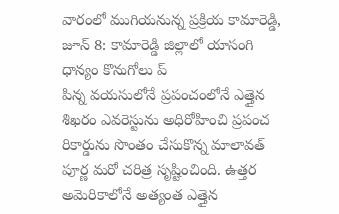వారంలో ముగియనున్న ప్రక్రియ కామారెడ్డి, జూన్ 8: కామారెడ్డి జిల్లాలో యాసంగి ధాన్యం కొనుగోలు ప్
పిన్న వయసులోనే ప్రపంచంలోనే ఎత్తైన శిఖరం ఎవరెస్టును అధిరోహించి ప్రపంచ రికార్డును సొంతం చేసుకొన్న మాలావత్ పూర్ణ మరో చరిత్ర సృష్టించింది. ఉత్తర అమెరికాలోనే అత్యంత ఎత్తైన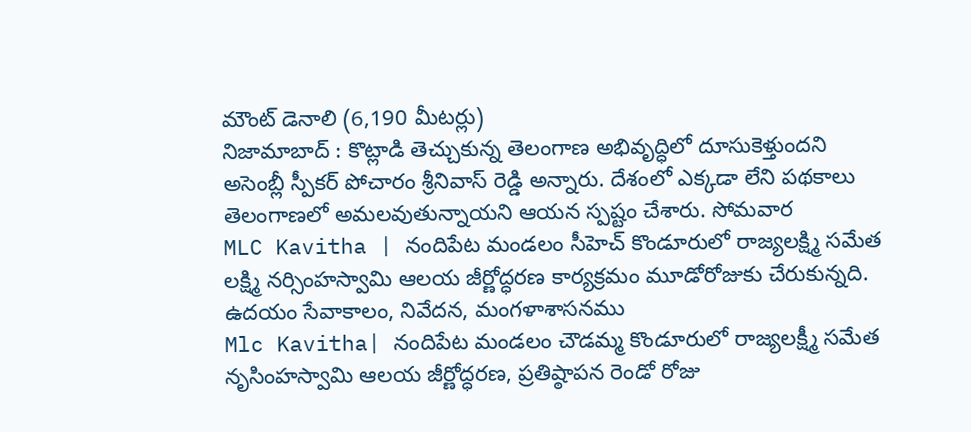మౌంట్ డెనాలి (6,190 మీటర్లు)
నిజామాబాద్ : కొట్లాడి తెచ్చుకున్న తెలంగాణ అభివృద్ధిలో దూసుకెళ్తుందని అసెంబ్లీ స్పీకర్ పోచారం శ్రీనివాస్ రెడ్డి అన్నారు. దేశంలో ఎక్కడా లేని పథకాలు తెలంగాణలో అమలవుతున్నాయని ఆయన స్పష్టం చేశారు. సోమవార
MLC Kavitha | నందిపేట మండలం సీహెచ్ కొండూరులో రాజ్యలక్ష్మి సమేత లక్ష్మి నర్సింహస్వామి ఆలయ జీర్ణోద్ధరణ కార్యక్రమం మూడోరోజుకు చేరుకున్నది. ఉదయం సేవాకాలం, నివేదన, మంగళాశాసనము
Mlc Kavitha| నందిపేట మండలం చౌడమ్మ కొండూరులో రాజ్యలక్ష్మీ సమేత నృసింహస్వామి ఆలయ జీర్ణోద్ధరణ, ప్రతిష్ఠాపన రెండో రోజు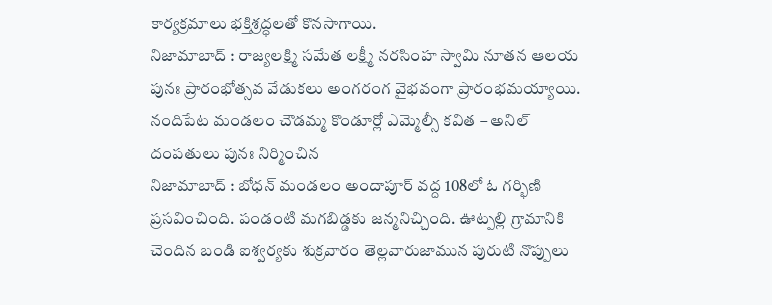కార్యక్రమాలు భక్తిశ్రద్ధలతో కొనసాగాయి.
నిజామాబాద్ : రాజ్యలక్ష్మి సమేత లక్ష్మీ నరసింహ స్వామి నూతన ఆలయ పునః ప్రారంభోత్సవ వేడుకలు అంగరంగ వైభవంగా ప్రారంభమయ్యాయి. నందిపేట మండలం చౌడమ్మ కొండూర్లో ఎమ్మెల్సీ కవిత – అనిల్ దంపతులు పునః నిర్మించిన
నిజామాబాద్ : బోధన్ మండలం అందాపూర్ వద్ద 108లో ఓ గర్భిణి ప్రసవించింది. పండంటి మగబిడ్డకు జన్మనిచ్చింది. ఊట్పల్లి గ్రామానికి చెందిన బండి ఐశ్వర్యకు శుక్రవారం తెల్లవారుజామున పురుటి నొప్పులు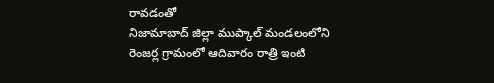రావడంతో
నిజామాబాద్ జిల్లా ముప్కాల్ మండలంలోని రెంజర్ల గ్రామంలో ఆదివారం రాత్రి ఇంటి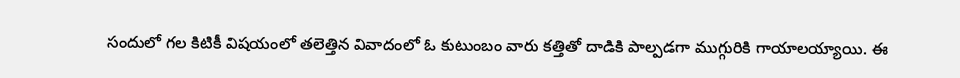సందులో గల కిటికీ విషయంలో తలెత్తిన వివాదంలో ఓ కుటుంబం వారు కత్తితో దాడికి పాల్పడగా ముగ్గురికి గాయాలయ్యాయి. ఈ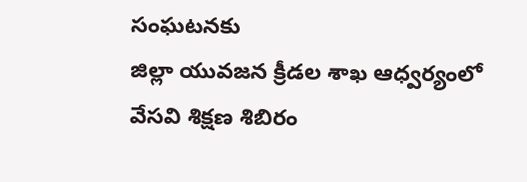సంఘటనకు
జిల్లా యువజన క్రీడల శాఖ ఆధ్వర్యంలో వేసవి శిక్షణ శిబిరం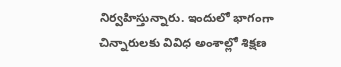నిర్వహిస్తున్నారు. ఇందులో భాగంగా చిన్నారులకు వివిధ అంశాల్లో శిక్షణ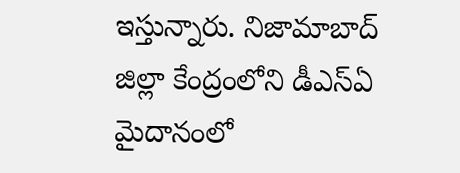ఇస్తున్నారు. నిజామాబాద్ జిల్లా కేంద్రంలోని డీఎస్ఏ మైదానంలో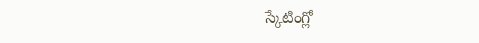స్కేటింగ్లో